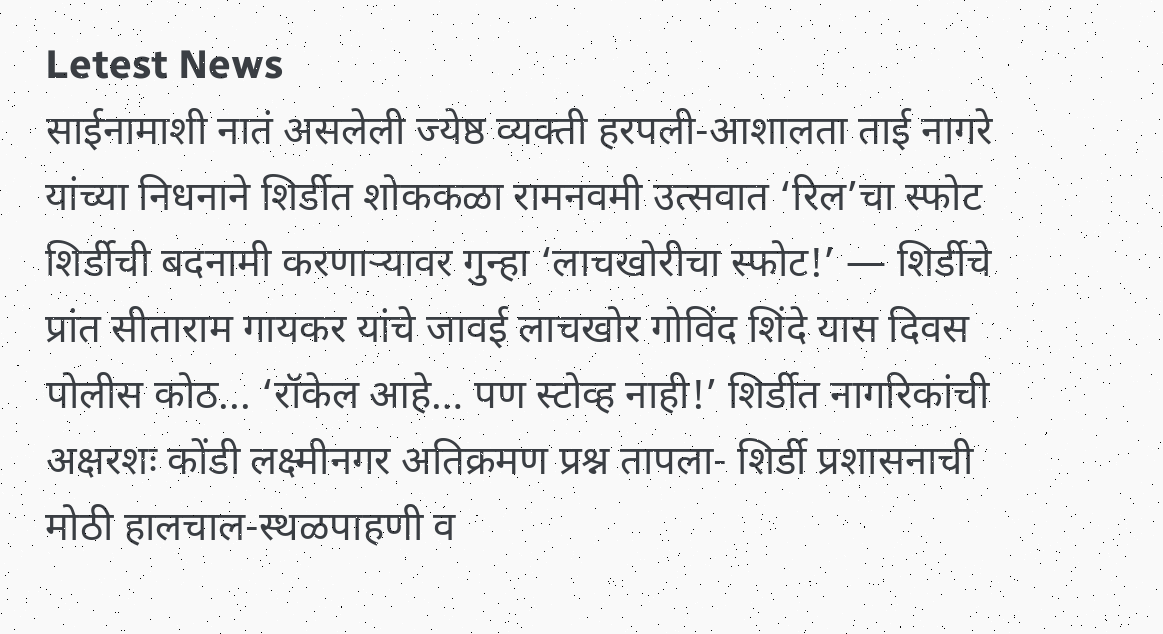Letest News
साईनामाशी नातं असलेली ज्येष्ठ व्यक्ती हरपली-आशालता ताई नागरे यांच्या निधनाने शिर्डीत शोककळा रामनवमी उत्सवात ‘रिल’चा स्फोट शिर्डीची बदनामी करणाऱ्यावर गुन्हा ‘लाचखोरीचा स्फोट!’ — शिर्डीचे प्रांत सीताराम गायकर यांचे जावई लाचखोर गोविंद शिंदे यास दिवस पोलीस कोठ... ‘रॉकेल आहे… पण स्टोव्ह नाही!’ शिर्डीत नागरिकांची अक्षरशः कोंडी लक्ष्मीनगर अतिक्रमण प्रश्न तापला- शिर्डी प्रशासनाची मोठी हालचाल-स्थळपाहणी व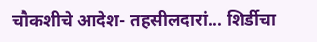चौकशीचे आदेश- तहसीलदारां... शिर्डीचा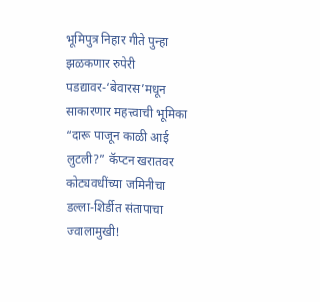भूमिपुत्र निहार गीते पुन्हा झळकणार रुपेरी पडद्यावर-‘बेवारस’मधून साकारणार महत्त्वाची भूमिका “दारू पाजून काळी आई लुटली?” कॅप्टन खरातवर कोट्यवधींच्या जमिनीचा डल्ला-शिर्डीत संतापाचा ज्वालामुखी!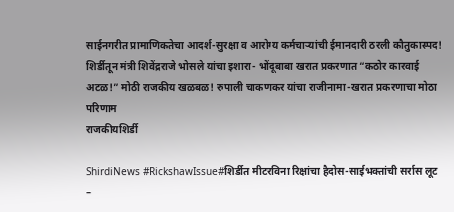साईनगरीत प्रामाणिकतेचा आदर्श-सुरक्षा व आरोग्य कर्मचाऱ्यांची ईमानदारी ठरली कौतुकास्पद! शिर्डीतून मंत्री शिवेंद्रराजे भोसले यांचा इशारा- भोंदूबाबा खरात प्रकरणात “कठोर कारवाई अटळ!” मोठी राजकीय खळबळ! रुपाली चाकणकर यांचा राजीनामा-खरात प्रकरणाचा मोठा परिणाम
राजकीयशिर्डी

ShirdiNews #RickshawIssue#शिर्डीत मीटरविना रिक्षांचा हैदोस-साईभक्तांची सर्रास लूट –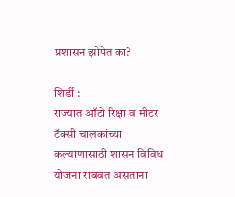प्रशासन झोपेत का?

शिर्डी :
राज्यात ऑटो रिक्षा व मीटर टॅक्सी चालकांच्या कल्याणासाठी शासन विविध योजना राबवत असताना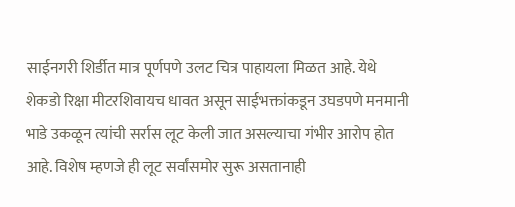साईनगरी शिर्डीत मात्र पूर्णपणे उलट चित्र पाहायला मिळत आहे. येथे शेकडो रिक्षा मीटरशिवायच धावत असून साईभक्तांकडून उघडपणे मनमानी भाडे उकळून त्यांची सर्रास लूट केली जात असल्याचा गंभीर आरोप होत आहे. विशेष म्हणजे ही लूट सर्वांसमोर सुरू असतानाही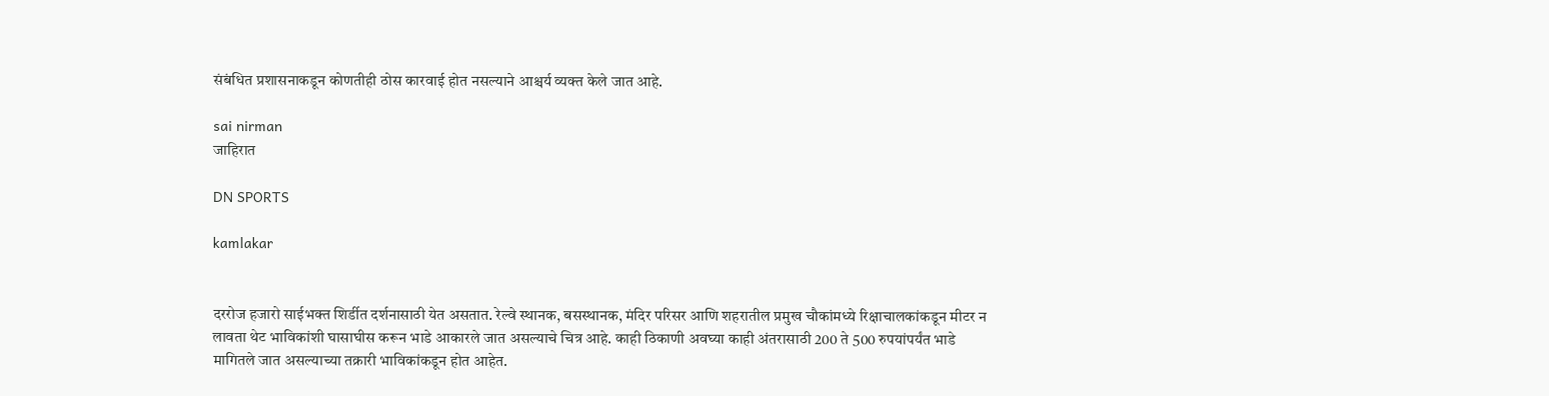संबंधित प्रशासनाकडून कोणतीही ठोस कारवाई होत नसल्याने आश्चर्य व्यक्त केले जात आहे.

sai nirman
जाहिरात

DN SPORTS

kamlakar


दररोज हजारो साईभक्त शिर्डीत दर्शनासाठी येत असतात. रेल्वे स्थानक, बसस्थानक, मंदिर परिसर आणि शहरातील प्रमुख चौकांमध्ये रिक्षाचालकांकडून मीटर न लावता थेट भाविकांशी घासाघीस करून भाडे आकारले जात असल्याचे चित्र आहे. काही ठिकाणी अवघ्या काही अंतरासाठी 200 ते 500 रुपयांपर्यंत भाडे मागितले जात असल्याच्या तक्रारी भाविकांकडून होत आहेत.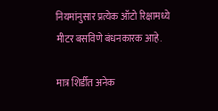नियमांनुसार प्रत्येक ऑटो रिक्षामध्ये मीटर बसविणे बंधनकारक आहे.

मात्र शिर्डीत अनेक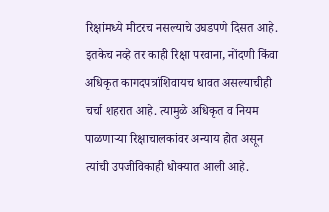रिक्षांमध्ये मीटरच नसल्याचे उघडपणे दिसत आहे. इतकेच नव्हे तर काही रिक्षा परवाना, नोंदणी किंवा अधिकृत कागदपत्रांशिवायच धावत असल्याचीही चर्चा शहरात आहे. त्यामुळे अधिकृत व नियम पाळणाऱ्या रिक्षाचालकांवर अन्याय होत असून त्यांची उपजीविकाही धोक्यात आली आहे.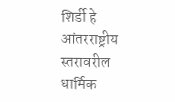शिर्डी हे आंतरराष्ट्रीय स्तरावरील धार्मिक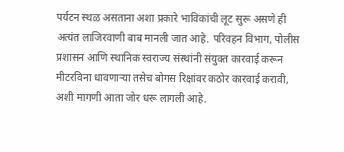पर्यटन स्थळ असताना अशा प्रकारे भाविकांची लूट सुरू असणे ही अत्यंत लाजिरवाणी बाब मानली जात आहे. परिवहन विभाग, पोलीस प्रशासन आणि स्थानिक स्वराज्य संस्थांनी संयुक्त कारवाई करून मीटरविना धावणाऱ्या तसेच बोगस रिक्षांवर कठोर कारवाई करावी, अशी मागणी आता जोर धरू लागली आहे.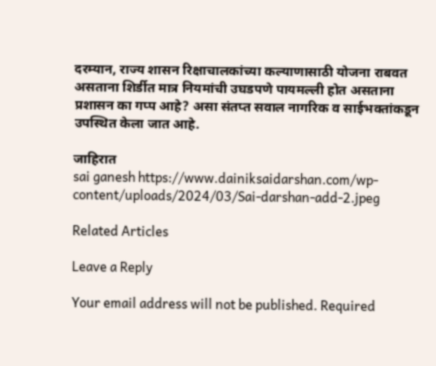दरम्यान, राज्य शासन रिक्षाचालकांच्या कल्याणासाठी योजना राबवत असताना शिर्डीत मात्र नियमांची उघडपणे पायमल्ली होत असताना प्रशासन का गप्प आहे? असा संतप्त सवाल नागरिक व साईभक्तांकडून उपस्थित केला जात आहे.

जाहिरात
sai ganesh https://www.dainiksaidarshan.com/wp-content/uploads/2024/03/Sai-darshan-add-2.jpeg

Related Articles

Leave a Reply

Your email address will not be published. Required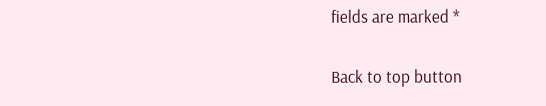fields are marked *

Back to top button